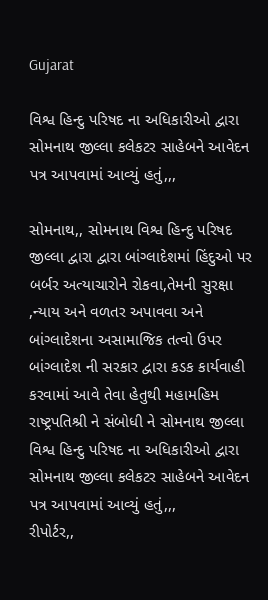Gujarat

વિશ્વ હિન્દુ પરિષદ ના અધિકારીઓ દ્વારા સોમનાથ જીલ્લા કલેકટર સાહેબને આવેદન પત્ર આપવામાં આવ્યું હતું,,,

સોમનાથ,, સોમનાથ વિશ્વ હિન્દુ પરિષદ જીલ્લા દ્વારા દ્વારા બાંગ્લાદેશમાં હિંદુઓ પર બર્બર અત્યાચારોને રોકવા,તેમની સુરક્ષા ,ન્યાય અને વળતર અપાવવા અને બાંગ્લાદેશના અસામાજિક તત્વો ઉપર બાંગ્લાદેશ ની સરકાર દ્વારા કડક કાર્યવાહી કરવામાં આવે તેવા હેતુથી મહામહિમ રાષ્ટ્રપતિશ્રી ને સંબોધી ને સોમનાથ જીલ્લા વિશ્વ હિન્દુ પરિષદ ના અધિકારીઓ દ્વારા સોમનાથ જીલ્લા કલેકટર સાહેબને આવેદન પત્ર આપવામાં આવ્યું હતું,,,
રીપોર્ટર,,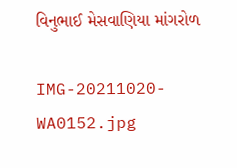વિનુભાઈ મેસવાણિયા માંગરોળ

IMG-20211020-WA0152.jpg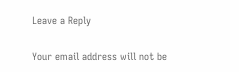Leave a Reply

Your email address will not be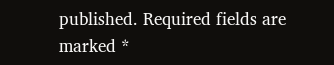published. Required fields are marked *